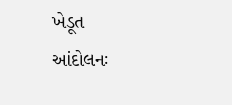ખેડૂત આંદોલનઃ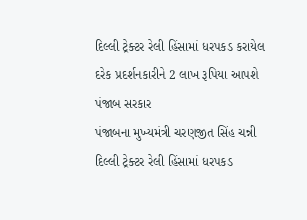દિલ્લી ટ્રેક્ટર રેલી હિંસામાં ધરપકડ કરાયેલ દરેક પ્રદર્શનકારીને 2 લાખ રૂપિયા આપશે પંજાબ સરકાર
પંજાબના મુખ્યમંત્રી ચરણજીત સિંહ ચન્ની દિલ્લી ટ્રેક્ટર રેલી હિંસામાં ધરપકડ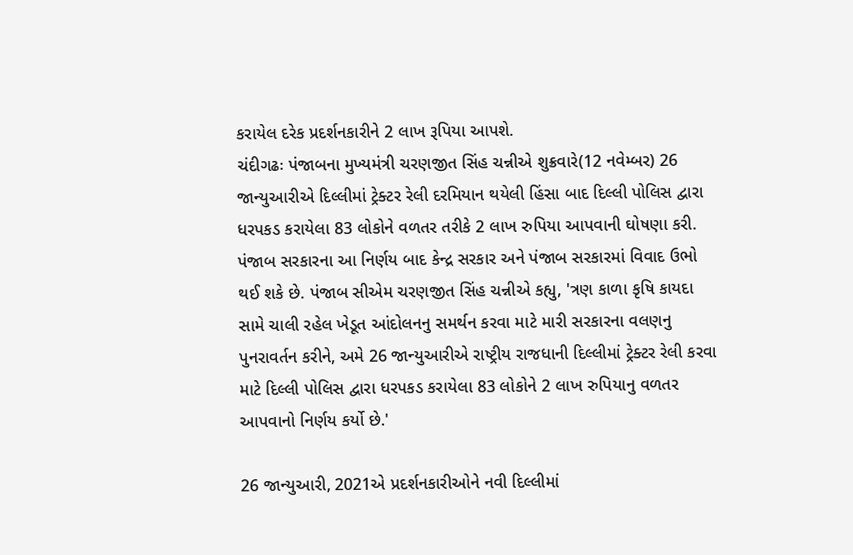કરાયેલ દરેક પ્રદર્શનકારીને 2 લાખ રૂપિયા આપશે.
ચંદીગઢઃ પંજાબના મુખ્યમંત્રી ચરણજીત સિંહ ચન્નીએ શુક્રવારે(12 નવેમ્બર) 26 જાન્યુઆરીએ દિલ્લીમાં ટ્રેક્ટર રેલી દરમિયાન થયેલી હિંસા બાદ દિલ્લી પોલિસ દ્વારા ધરપકડ કરાયેલા 83 લોકોને વળતર તરીકે 2 લાખ રુપિયા આપવાની ઘોષણા કરી. પંજાબ સરકારના આ નિર્ણય બાદ કેન્દ્ર સરકાર અને પંજાબ સરકારમાં વિવાદ ઉભો થઈ શકે છે. પંજાબ સીએમ ચરણજીત સિંહ ચન્નીએ કહ્યુ, 'ત્રણ કાળા કૃષિ કાયદા સામે ચાલી રહેલ ખેડૂત આંદોલનનુ સમર્થન કરવા માટે મારી સરકારના વલણનુ પુનરાવર્તન કરીને, અમે 26 જાન્યુઆરીએ રાષ્ટ્રીય રાજધાની દિલ્લીમાં ટ્રેક્ટર રેલી કરવા માટે દિલ્લી પોલિસ દ્વારા ધરપકડ કરાયેલા 83 લોકોને 2 લાખ રુપિયાનુ વળતર આપવાનો નિર્ણય કર્યો છે.'

26 જાન્યુઆરી, 2021એ પ્રદર્શનકારીઓને નવી દિલ્લીમાં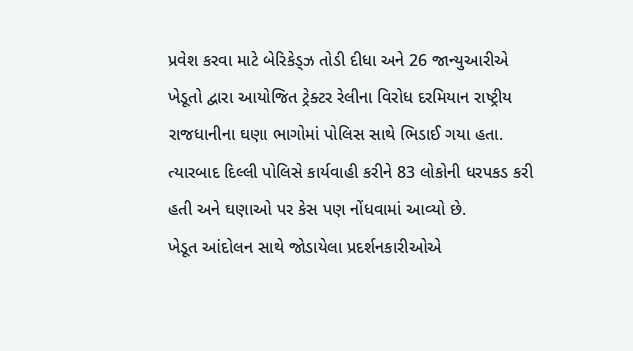પ્રવેશ કરવા માટે બેરિકેડ્ઝ તોડી દીધા અને 26 જાન્યુઆરીએ ખેડૂતો દ્વારા આયોજિત ટ્રેક્ટર રેલીના વિરોધ દરમિયાન રાષ્ટ્રીય રાજધાનીના ઘણા ભાગોમાં પોલિસ સાથે ભિડાઈ ગયા હતા. ત્યારબાદ દિલ્લી પોલિસે કાર્યવાહી કરીને 83 લોકોની ધરપકડ કરી હતી અને ઘણાઓ પર કેસ પણ નોંધવામાં આવ્યો છે.
ખેડૂત આંદોલન સાથે જોડાયેલા પ્રદર્શનકારીઓએ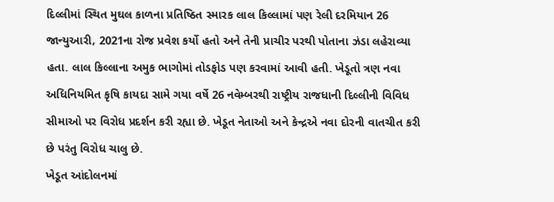દિલ્લીમાં સ્થિત મુઘલ કાળના પ્રતિષ્ઠિત સ્મારક લાલ કિલ્લામાં પણ રેલી દરમિયાન 26 જાન્યુઆરી, 2021ના રોજ પ્રવેશ કર્યો હતો અને તેની પ્રાચીર પરથી પોતાના ઝંડા લહેરાવ્યા હતા. લાલ કિલ્લાના અમુક ભાગોમાં તોડફોડ પણ કરવામાં આવી હતી. ખેડૂતો ત્રણ નવા અધિનિયમિત કૃષિ કાયદા સામે ગયા વર્ષે 26 નવેમ્બરથી રાષ્ટ્રીય રાજધાની દિલ્લીની વિવિધ સીમાઓ પર વિરોધ પ્રદર્શન કરી રહ્યા છે. ખેડૂત નેતાઓ અને કેન્દ્રએ નવા દોરની વાતચીત કરી છે પરંતુ વિરોધ ચાલુ છે.
ખેડૂત આંદોલનમાં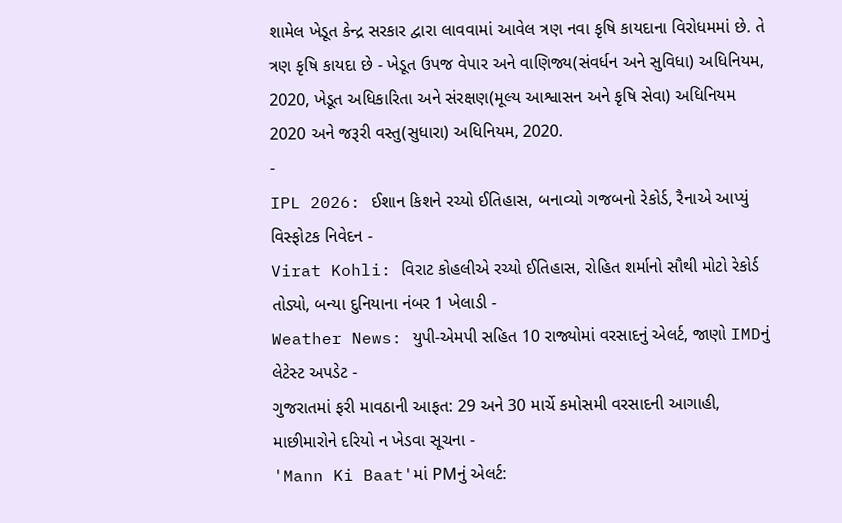શામેલ ખેડૂત કેન્દ્ર સરકાર દ્વારા લાવવામાં આવેલ ત્રણ નવા કૃષિ કાયદાના વિરોધમમાં છે. તે ત્રણ કૃષિ કાયદા છે - ખેડૂત ઉપજ વેપાર અને વાણિજ્ય(સંવર્ધન અને સુવિધા) અધિનિયમ, 2020, ખેડૂત અધિકારિતા અને સંરક્ષણ(મૂલ્ય આશ્વાસન અને કૃષિ સેવા) અધિનિયમ 2020 અને જરૂરી વસ્તુ(સુધારા) અધિનિયમ, 2020.
-
IPL 2026: ઈશાન કિશને રચ્યો ઈતિહાસ, બનાવ્યો ગજબનો રેકોર્ડ, રૈનાએ આપ્યું વિસ્ફોટક નિવેદન -
Virat Kohli: વિરાટ કોહલીએ રચ્યો ઈતિહાસ, રોહિત શર્માનો સૌથી મોટો રેકોર્ડ તોડ્યો, બન્યા દુનિયાના નંબર 1 ખેલાડી -
Weather News: યુપી-એમપી સહિત 10 રાજ્યોમાં વરસાદનું એલર્ટ, જાણો IMDનું લેટેસ્ટ અપડેટ -
ગુજરાતમાં ફરી માવઠાની આફત: 29 અને 30 માર્ચે કમોસમી વરસાદની આગાહી, માછીમારોને દરિયો ન ખેડવા સૂચના -
'Mann Ki Baat'માં PMનું એલર્ટ: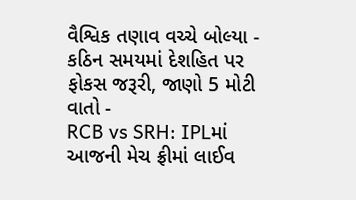વૈશ્વિક તણાવ વચ્ચે બોલ્યા - કઠિન સમયમાં દેશહિત પર ફોકસ જરૂરી, જાણો 5 મોટી વાતો -
RCB vs SRH: IPLમાં આજની મેચ ફ્રીમાં લાઈવ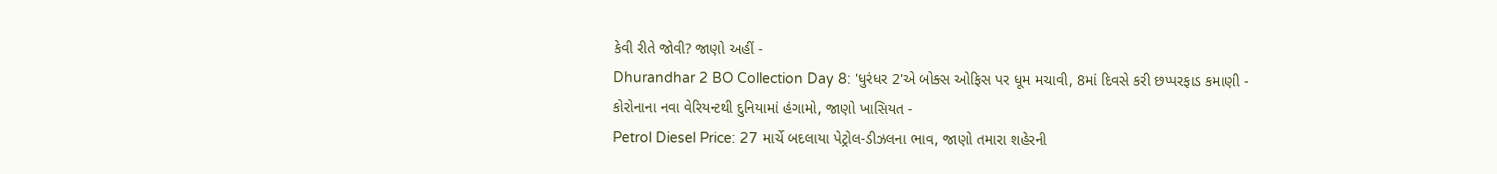કેવી રીતે જોવી? જાણો અહીં -
Dhurandhar 2 BO Collection Day 8: 'ધુરંધર 2'એ બોક્સ ઓફિસ પર ધૂમ મચાવી, 8માં દિવસે કરી છપ્પરફાડ કમાણી -
કોરોનાના નવા વેરિયન્ટથી દુનિયામાં હંગામો, જાણો ખાસિયત -
Petrol Diesel Price: 27 માર્ચે બદલાયા પેટ્રોલ-ડીઝલના ભાવ, જાણો તમારા શહેરની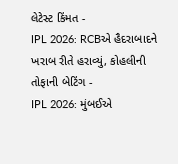લેટેસ્ટ કિંમત -
IPL 2026: RCBએ હૈદરાબાદને ખરાબ રીતે હરાવ્યું, કોહલીની તોફાની બેટિંગ -
IPL 2026: મુંબઈએ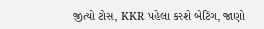જીત્યો ટોસ, KKR પહેલા કરશે બેટિંગ, જાણો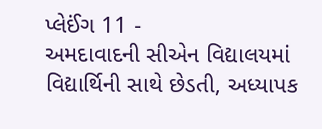પ્લેઈંગ 11 -
અમદાવાદની સીએન વિદ્યાલયમાં વિદ્યાર્થિની સાથે છેડતી, અધ્યાપક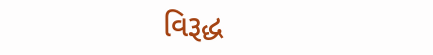વિરૂદ્ધ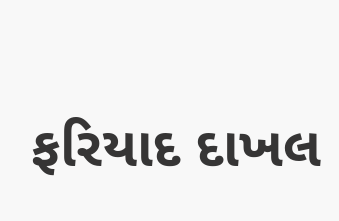ફરિયાદ દાખલ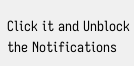Click it and Unblock the Notifications